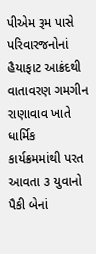પીએમ રૂમ પાસે પરિવારજનોનાં હૈયાફાટ આક્રંદથી વાતાવરણ ગમગીન રાણાવાવ ખાતે ધાર્મિક કાર્યક્રમમાંથી પરત આવતા ૩ યુવાનો પૈકી બેનાં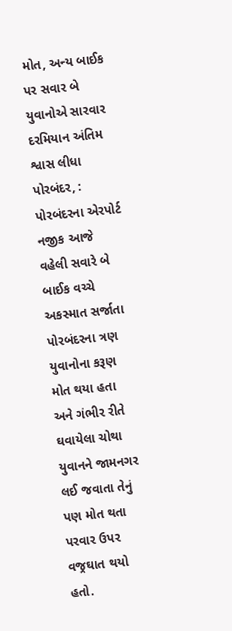મોત, અન્ય બાઈક પર સવાર બે યુવાનોએ સારવાર દરમિયાન અંતિમ શ્વાસ લીધા
પોરબંદર, : પોરબંદરના એરપોર્ટ નજીક આજે વહેલી સવારે બે બાઈક વચ્ચે અકસ્માત સર્જાતા પોરબંદરના ત્રણ યુવાનોના કરૂણ મોત થયા હતા અને ગંભીર રીતે ઘવાયેલા ચોથા યુવાનને જામનગર લઈ જવાતા તેનું પણ મોત થતા પરવાર ઉપર વજ્રઘાત થયો હતો.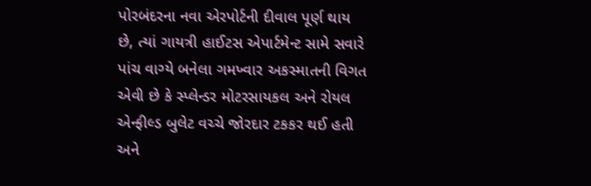પોરબંદરના નવા એરપોર્ટની દીવાલ પૂર્ણ થાય છે, ત્યાં ગાયત્રી હાઈટસ એપાર્ટમેન્ટ સામે સવારે પાંચ વાગ્યે બનેલા ગમખ્વાર અકસ્માતની વિગત એવી છે કે સ્પ્લેન્ડર મોટરસાયકલ અને રોયલ એન્ફીલ્ડ બુલેટ વચ્ચે જોરદાર ટકકર થઈ હતી અને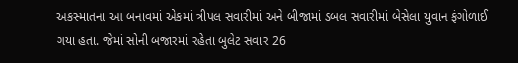અકસ્માતના આ બનાવમાં એકમાં ત્રીપલ સવારીમાં અને બીજામાં ડબલ સવારીમાં બેસેલા યુવાન ફંગોળાઈ ગયા હતા. જેમાં સોની બજારમાં રહેતા બુલેટ સવાર 26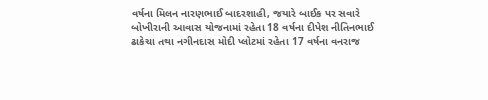વર્ષના મિલન નારણભાઈ બાદરશાહી, જયારે બાઈક પર સવારે બોખીરાની આવાસ યોજનામાં રહેતા 18 વર્ષના દીપેશ નીતિનભાઈ ઢાકેચા તથા નગીનદાસ મોદી પ્લોટમાં રહેતા 17 વર્ષના વનરાજ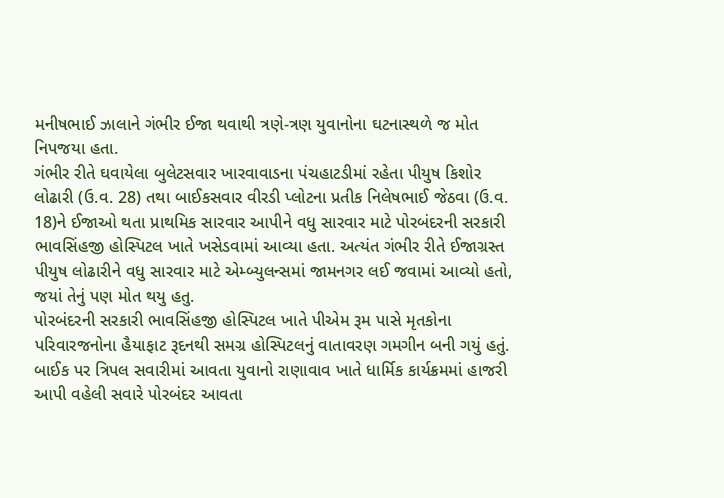મનીષભાઈ ઝાલાને ગંભીર ઈજા થવાથી ત્રણે-ત્રણ યુવાનોના ઘટનાસ્થળે જ મોત નિપજયા હતા.
ગંભીર રીતે ઘવાયેલા બુલેટસવાર ખારવાવાડના પંચહાટડીમાં રહેતા પીયુષ કિશોર લોઢારી (ઉ.વ. 28) તથા બાઈકસવાર વીરડી પ્લોટના પ્રતીક નિલેષભાઈ જેઠવા (ઉ.વ. 18)ને ઈજાઓ થતા પ્રાથમિક સારવાર આપીને વધુ સારવાર માટે પોરબંદરની સરકારી ભાવસિંહજી હોસ્પિટલ ખાતે ખસેડવામાં આવ્યા હતા. અત્યંત ગંભીર રીતે ઈજાગ્રસ્ત પીયુષ લોઢારીને વધુ સારવાર માટે એમ્બ્યુલન્સમાં જામનગર લઈ જવામાં આવ્યો હતો, જયાં તેનું પણ મોત થયુ હતુ.
પોરબંદરની સરકારી ભાવસિંહજી હોસ્પિટલ ખાતે પીએમ રૂમ પાસે મૃતકોના પરિવારજનોના હૈયાફાટ રૂદનથી સમગ્ર હોસ્પિટલનું વાતાવરણ ગમગીન બની ગયું હતું. બાઈક પર ત્રિપલ સવારીમાં આવતા યુવાનો રાણાવાવ ખાતે ધાર્મિક કાર્યક્રમમાં હાજરી આપી વહેલી સવારે પોરબંદર આવતા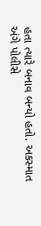હતા ત્યારે બનાવ બન્યો હતો. અકસ્માત અંગે પોલીસે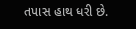તપાસ હાથ ધરી છે.